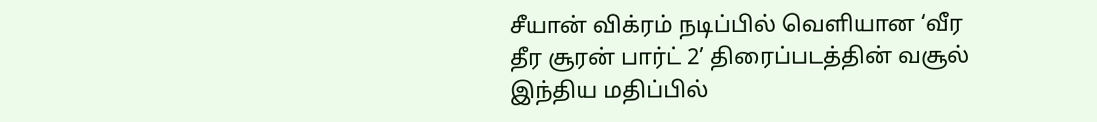சீயான் விக்ரம் நடிப்பில் வெளியான ‘வீர தீர சூரன் பார்ட் 2’ திரைப்படத்தின் வசூல் இந்திய மதிப்பில்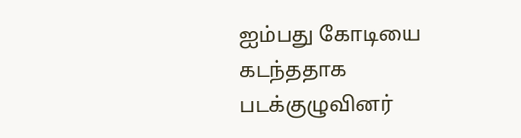ஐம்பது கோடியை கடந்ததாக படக்குழுவினர்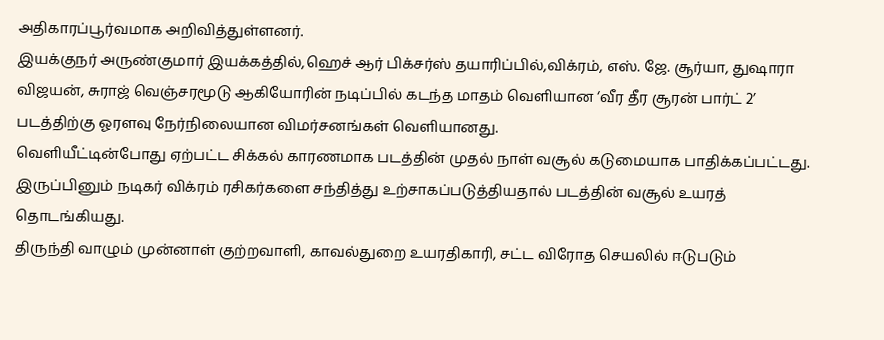அதிகாரப்பூர்வமாக அறிவித்துள்ளனர்.
இயக்குநர் அருண்குமார் இயக்கத்தில்,ஹெச் ஆர் பிக்சர்ஸ் தயாரிப்பில்,விக்ரம், எஸ். ஜே. சூர்யா, துஷாரா விஜயன், சுராஜ் வெஞ்சரமூடு ஆகியோரின் நடிப்பில் கடந்த மாதம் வெளியான ‘வீர தீர சூரன் பார்ட் 2’ படத்திற்கு ஓரளவு நேர்நிலையான விமர்சனங்கள் வெளியானது.
வெளியீட்டின்போது ஏற்பட்ட சிக்கல் காரணமாக படத்தின் முதல் நாள் வசூல் கடுமையாக பாதிக்கப்பட்டது. இருப்பினும் நடிகர் விக்ரம் ரசிகர்களை சந்தித்து உற்சாகப்படுத்தியதால் படத்தின் வசூல் உயரத் தொடங்கியது.
திருந்தி வாழும் முன்னாள் குற்றவாளி, காவல்துறை உயரதிகாரி, சட்ட விரோத செயலில் ஈடுபடும்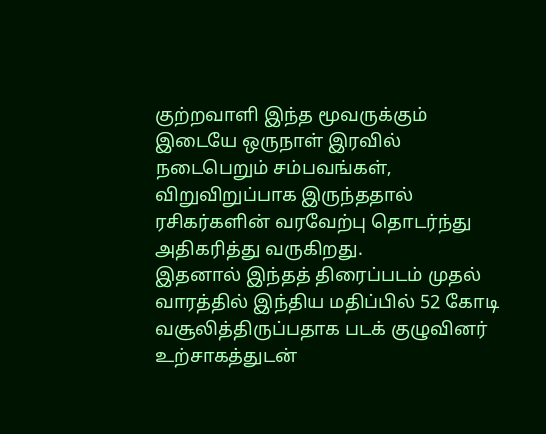குற்றவாளி இந்த மூவருக்கும் இடையே ஒருநாள் இரவில் நடைபெறும் சம்பவங்கள், விறுவிறுப்பாக இருந்ததால் ரசிகர்களின் வரவேற்பு தொடர்ந்து அதிகரித்து வருகிறது.
இதனால் இந்தத் திரைப்படம் முதல் வாரத்தில் இந்திய மதிப்பில் 52 கோடி வசூலித்திருப்பதாக படக் குழுவினர் உற்சாகத்துடன்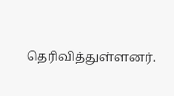தெரிவித்துள்ளனர்.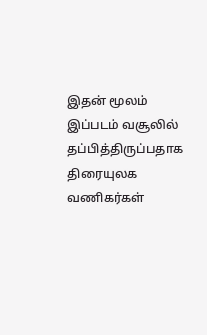இதன் மூலம் இப்படம் வசூலில் தப்பித்திருப்பதாக திரையுலக வணிகர்கள்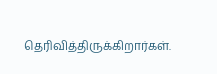தெரிவித்திருக்கிறார்கள்.